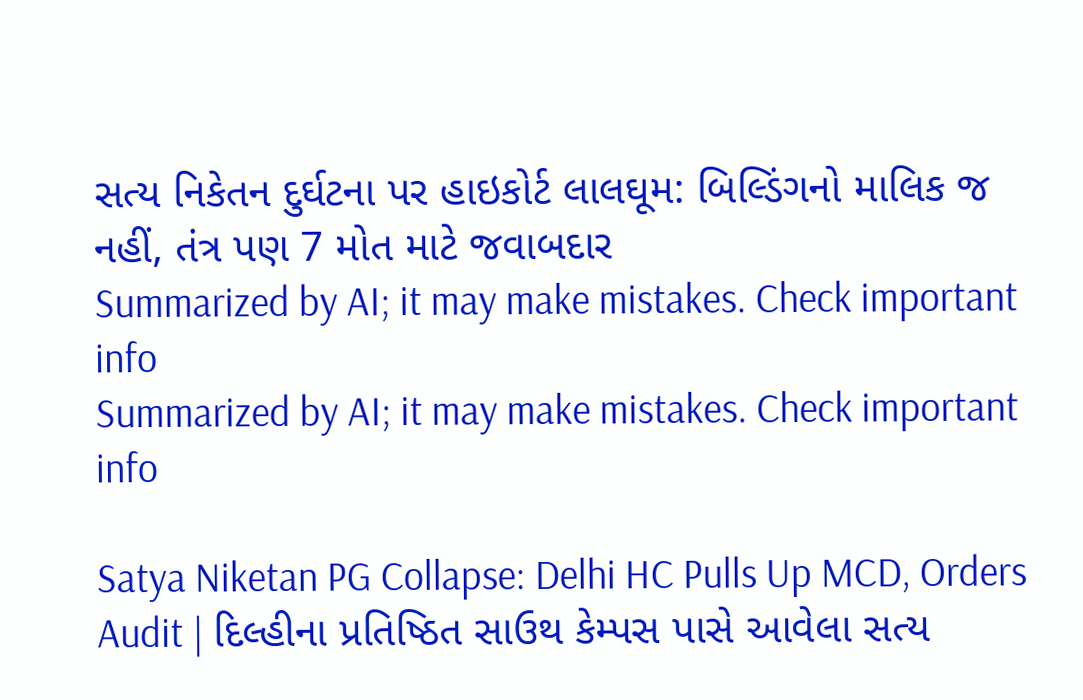સત્ય નિકેતન દુર્ઘટના પર હાઇકોર્ટ લાલઘૂમ: બિલ્ડિંગનો માલિક જ નહીં, તંત્ર પણ 7 મોત માટે જવાબદાર
Summarized by AI; it may make mistakes. Check important info
Summarized by AI; it may make mistakes. Check important info

Satya Niketan PG Collapse: Delhi HC Pulls Up MCD, Orders Audit | દિલ્હીના પ્રતિષ્ઠિત સાઉથ કેમ્પસ પાસે આવેલા સત્ય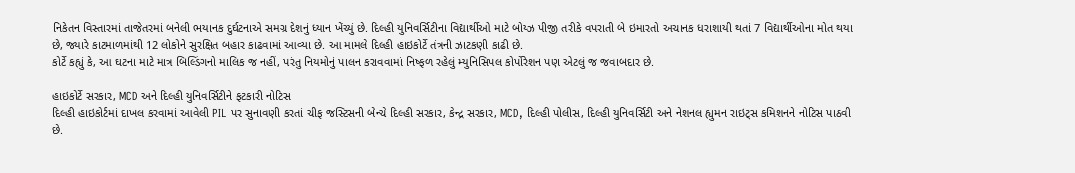નિકેતન વિસ્તારમાં તાજેતરમાં બનેલી ભયાનક દુર્ઘટનાએ સમગ્ર દેશનું ધ્યાન ખેંચ્યું છે. દિલ્હી યુનિવર્સિટીના વિદ્યાર્થીઓ માટે બોય્ઝ પીજી તરીકે વપરાતી બે ઇમારતો અચાનક ધરાશાયી થતાં 7 વિદ્યાર્થીઓના મોત થયા છે, જ્યારે કાટમાળમાંથી 12 લોકોને સુરક્ષિત બહાર કાઢવામાં આવ્યા છે. આ મામલે દિલ્હી હાઇકોર્ટે તંત્રની ઝાટકણી કાઢી છે.
કોર્ટે કહ્યું કે, આ ઘટના માટે માત્ર બિલ્ડિંગનો માલિક જ નહીં, પરંતુ નિયમોનું પાલન કરાવવામાં નિષ્ફળ રહેલું મ્યુનિસિપલ કોર્પોરેશન પણ એટલું જ જવાબદાર છે.

હાઇકોર્ટે સરકાર, MCD અને દિલ્હી યુનિવર્સિટીને ફટકારી નોટિસ
દિલ્હી હાઇકોર્ટમાં દાખલ કરવામાં આવેલી PIL પર સુનાવણી કરતાં ચીફ જસ્ટિસની બેન્ચે દિલ્હી સરકાર, કેન્દ્ર સરકાર, MCD, દિલ્હી પોલીસ, દિલ્હી યુનિવર્સિટી અને નેશનલ હ્યુમન રાઇટ્સ કમિશનને નોટિસ પાઠવી છે.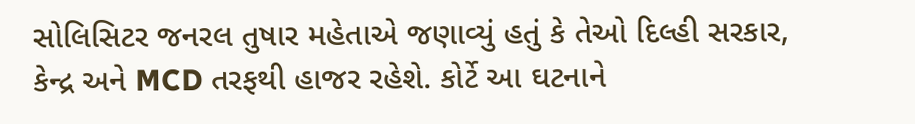સોલિસિટર જનરલ તુષાર મહેતાએ જણાવ્યું હતું કે તેઓ દિલ્હી સરકાર, કેન્દ્ર અને MCD તરફથી હાજર રહેશે. કોર્ટે આ ઘટનાને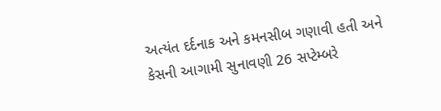અત્યંત દર્દનાક અને કમનસીબ ગણાવી હતી અને કેસની આગામી સુનાવણી 26 સપ્ટેમ્બરે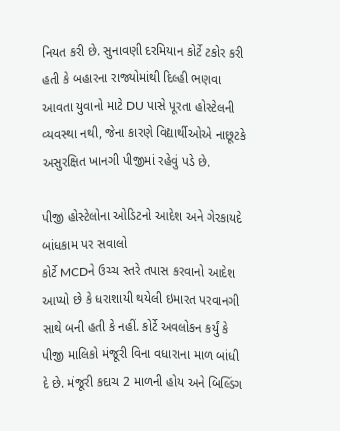નિયત કરી છે. સુનાવણી દરમિયાન કોર્ટે ટકોર કરી હતી કે બહારના રાજ્યોમાંથી દિલ્હી ભણવા આવતા યુવાનો માટે DU પાસે પૂરતા હોસ્ટેલની વ્યવસ્થા નથી, જેના કારણે વિદ્યાર્થીઓએ નાછૂટકે અસુરક્ષિત ખાનગી પીજીમાં રહેવું પડે છે.

પીજી હોસ્ટેલોના ઓડિટનો આદેશ અને ગેરકાયદે બાંધકામ પર સવાલો
કોર્ટે MCDને ઉચ્ચ સ્તરે તપાસ કરવાનો આદેશ આપ્યો છે કે ધરાશાયી થયેલી ઇમારત પરવાનગી સાથે બની હતી કે નહીં. કોર્ટે અવલોકન કર્યું કે પીજી માલિકો મંજૂરી વિના વધારાના માળ બાંધી દે છે. મંજૂરી કદાચ 2 માળની હોય અને બિલ્ડિંગ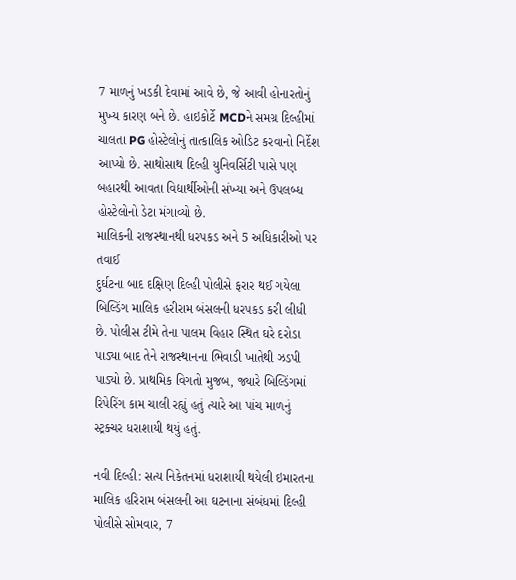7 માળનું ખડકી દેવામાં આવે છે, જે આવી હોનારતોનું મુખ્ય કારણ બને છે. હાઇકોર્ટે MCDને સમગ્ર દિલ્હીમાં ચાલતા PG હોસ્ટેલોનું તાત્કાલિક ઓડિટ કરવાનો નિર્દેશ આપ્યો છે. સાથોસાથ દિલ્હી યુનિવર્સિટી પાસે પણ બહારથી આવતા વિદ્યાર્થીઓની સંખ્યા અને ઉપલબ્ધ હોસ્ટેલોનો ડેટા મંગાવ્યો છે.
માલિકની રાજસ્થાનથી ધરપકડ અને 5 અધિકારીઓ પર તવાઈ
દુર્ઘટના બાદ દક્ષિણ દિલ્હી પોલીસે ફરાર થઈ ગયેલા બિલ્ડિંગ માલિક હરીરામ બંસલની ધરપકડ કરી લીધી છે. પોલીસ ટીમે તેના પાલમ વિહાર સ્થિત ઘરે દરોડા પાડ્યા બાદ તેને રાજસ્થાનના ભિવાડી ખાતેથી ઝડપી પાડ્યો છે. પ્રાથમિક વિગતો મુજબ, જ્યારે બિલ્ડિંગમાં રિપેરિંગ કામ ચાલી રહ્યું હતું ત્યારે આ પાંચ માળનું સ્ટ્રક્ચર ધરાશાયી થયું હતું.

નવી દિલ્હી: સત્ય નિકેતનમાં ધરાશાયી થયેલી ઇમારતના માલિક હરિરામ બંસલની આ ઘટનાના સંબંધમાં દિલ્હી પોલીસે સોમવાર, 7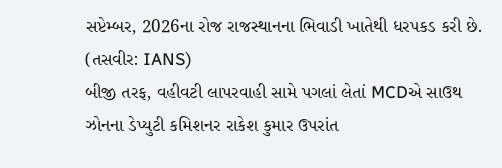સપ્ટેમ્બર, 2026ના રોજ રાજસ્થાનના ભિવાડી ખાતેથી ધરપકડ કરી છે. (તસવીર: IANS)
બીજી તરફ, વહીવટી લાપરવાહી સામે પગલાં લેતાં MCDએ સાઉથ ઝોનના ડેપ્યુટી કમિશનર રાકેશ કુમાર ઉપરાંત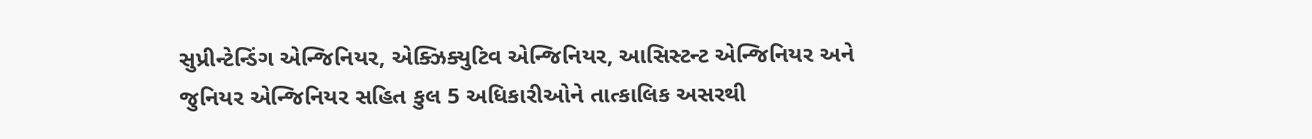સુપ્રીન્ટેન્ડિંગ એન્જિનિયર, એક્ઝિક્યુટિવ એન્જિનિયર, આસિસ્ટન્ટ એન્જિનિયર અને જુનિયર એન્જિનિયર સહિત કુલ 5 અધિકારીઓને તાત્કાલિક અસરથી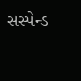સસ્પેન્ડ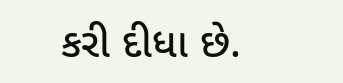કરી દીધા છે.